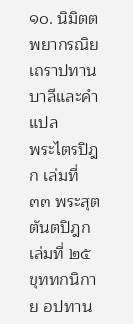๑๐. นิมิตตพยากรณิยเถราปทาน
บาลีและคำแปล
พระไตรปิฎก เล่มที่ ๓๓ พระสุตตันตปิฎก เล่มที่ ๒๕ ขุททกนิกาย อปทาน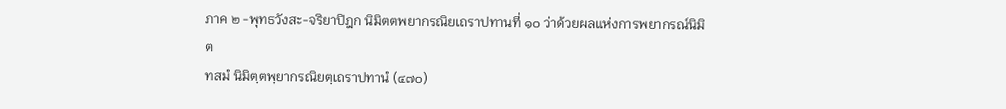ภาค ๒ -พุทธวังสะ-จริยาปิฎก นิมิตตพยากรณิยเถราปทานที่ ๑๐ ว่าด้วยผลแห่งการพยากรณ์นิมิต
ทสมํ นิมิตฺตพฺยากรณิยตฺเถราปทานํ (๔๗๐)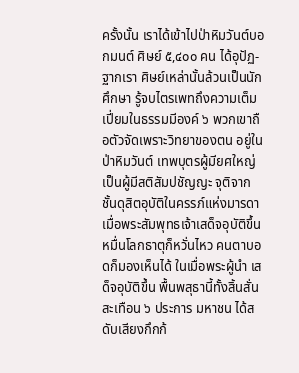ครั้งนั้น เราได้เข้าไปป่าหิมวันต์บอกมนต์ ศิษย์ ๕,๔๐๐ คน ได้อุปัฏ- ฐากเรา ศิษย์เหล่านั้นล้วนเป็นนักศึกษา รู้จบไตรเพทถึงความเต็ม เปี่ยมในธรรมมีองค์ ๖ พวกเขาถือตัวจัดเพราะวิทยาของตน อยู่ใน ป่าหิมวันต์ เทพบุตรผู้มียศใหญ่ เป็นผู้มีสติสัมปชัญญะ จุติจาก ชั้นดุสิตอุบัติในครรภ์แห่งมารดา เมื่อพระสัมพุทธเจ้าเสด็จอุบัติขึ้น หมื่นโลกธาตุก็หวั่นไหว คนตาบอดก็มองเห็นได้ ในเมื่อพระผู้นำ เสด็จอุบัติขึ้น พื้นพสุธานี้ทั้งสิ้นสั่นสะเทือน ๖ ประการ มหาชน ได้สดับเสียงกึกก้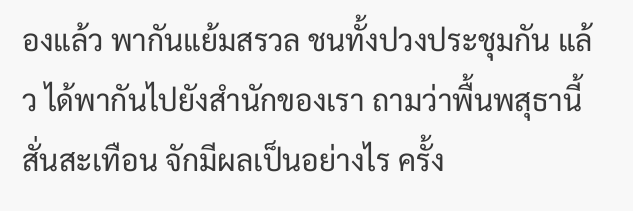องแล้ว พากันแย้มสรวล ชนทั้งปวงประชุมกัน แล้ว ได้พากันไปยังสำนักของเรา ถามว่าพื้นพสุธานี้สั่นสะเทือน จักมีผลเป็นอย่างไร ครั้ง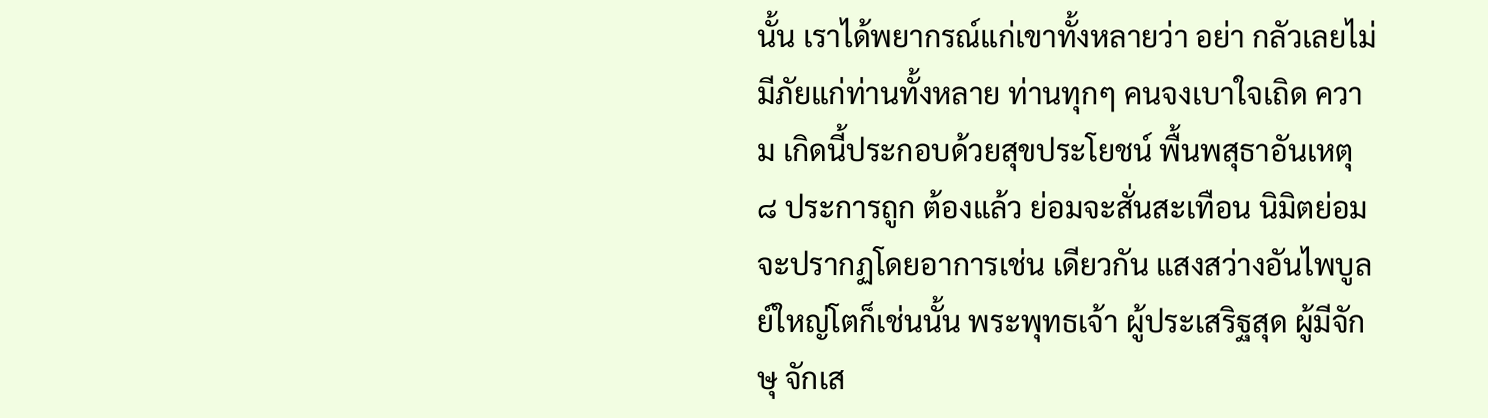นั้น เราได้พยากรณ์แก่เขาทั้งหลายว่า อย่า กลัวเลยไม่มีภัยแก่ท่านทั้งหลาย ท่านทุกๆ คนจงเบาใจเถิด ความ เกิดนี้ประกอบด้วยสุขประโยชน์ พื้นพสุธาอันเหตุ ๘ ประการถูก ต้องแล้ว ย่อมจะสั่นสะเทือน นิมิตย่อมจะปรากฏโดยอาการเช่น เดียวกัน แสงสว่างอันไพบูลย์ใหญ่โตก็เช่นนั้น พระพุทธเจ้า ผู้ประเสริฐสุด ผู้มีจักษุ จักเส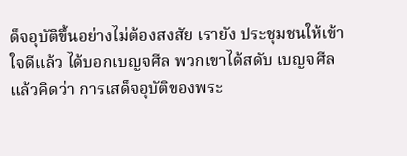ด็จอุบัติขึ้นอย่างไม่ต้องสงสัย เรายัง ประชุมชนให้เข้าใจดีแล้ว ได้บอกเบญจศีล พวกเขาได้สดับ เบญจศีลแล้วคิดว่า การเสด็จอุบัติของพระ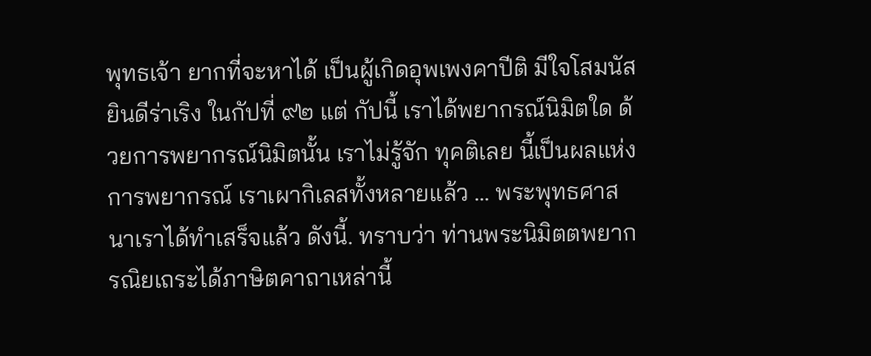พุทธเจ้า ยากที่จะหาได้ เป็นผู้เกิดอุพเพงคาปีติ มีใจโสมนัส ยินดีร่าเริง ในกัปที่ ๙๒ แต่ กัปนี้ เราได้พยากรณ์นิมิตใด ด้วยการพยากรณ์นิมิตนั้น เราไม่รู้จัก ทุคติเลย นี้เป็นผลแห่งการพยากรณ์ เราเผากิเลสทั้งหลายแล้ว ... พระพุทธศาสนาเราได้ทำเสร็จแล้ว ดังนี้. ทราบว่า ท่านพระนิมิตตพยากรณิยเถระได้ภาษิตคาถาเหล่านี้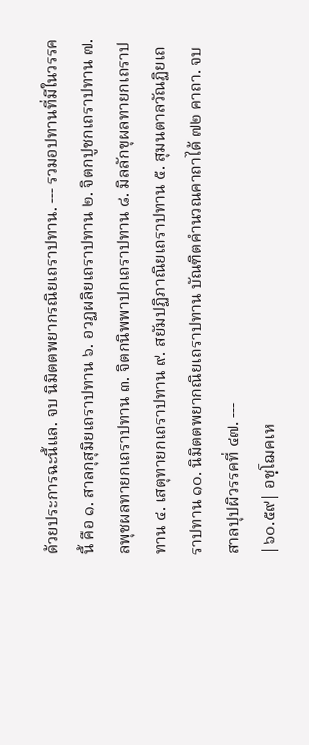ด้วยประการฉะนี้แล. จบ นิมิตตพยากรณิยเถราปทาน. --- รวมอปทานที่มีในวรรคนี้ คือ ๑. สาลกุสุมิยเถราปทาน ๖. อวฏผลิยเถราปทาน ๒. จิตกปูชกเถราปทาน ๗. ลพุชผลทายกเถราปทาน ๓. จิตกนิพพาปกเถราปทาน ๘. มิลลักขุผลทายกเถราปทาน ๔. เสตุทายกเถราปทาน ๙. สยัมปฏิภาณิยเถราปทาน ๕. สุมนตาลวัณฏิยเถราปทาน ๑๐. นิมิตตพยากณิยเถราปทาน บัณฑิตคำนวณคาถาได้ ๗๒ คาถา. จบ สาลปุปผิวรรคที่ ๔๗. ---
|๖๐.๕๙| อชฺโฌคเห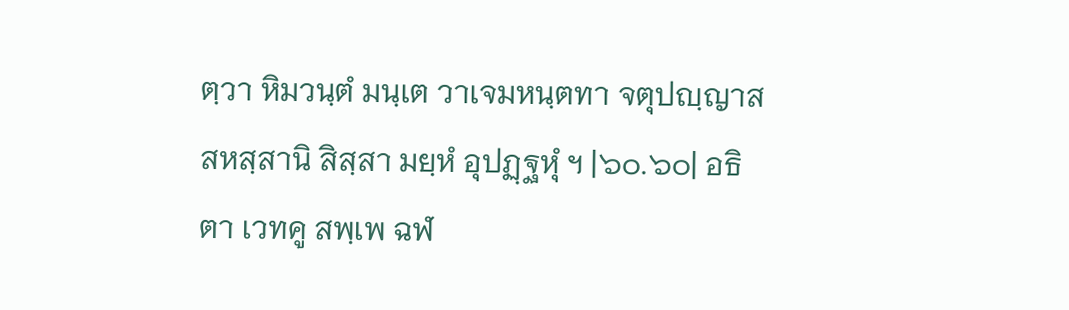ตฺวา หิมวนฺตํ มนฺเต วาเจมหนฺตทา จตุปญฺญาสสหสฺสานิ สิสฺสา มยฺหํ อุปฏฺฐหุํ ฯ |๖๐.๖๐| อธิตา เวทคู สพฺเพ ฉฬ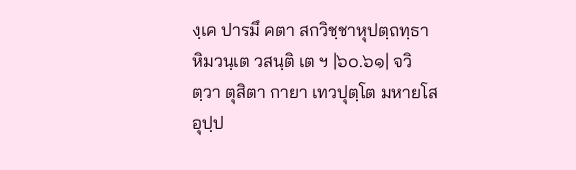งฺเค ปารมึ คตา สกวิชฺชาหุปตฺถทฺธา หิมวนฺเต วสนฺติ เต ฯ |๖๐.๖๑| จวิตฺวา ตุสิตา กายา เทวปุตฺโต มหายโส อุปฺป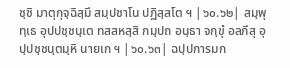ชฺชิ มาตุกุจฺฉิสฺมึ สมฺปชาโน ปฏิสฺสโต ฯ |๖๐.๖๒| สมฺพุทฺเธ อุปปชฺชนฺเต ทสสหสฺสิ กมฺปถ อนฺธา จกฺขุํ อลภึสุ อุปฺปชฺชนฺตมฺหิ นายเก ฯ |๖๐.๖๓| ฉปฺปการมก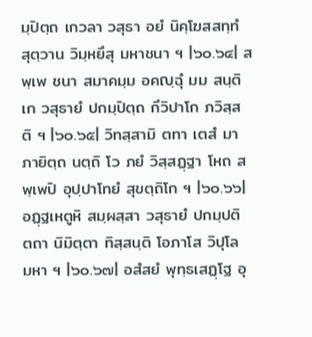มฺปิตฺถ เกวลา วสุธา อยํ นิคฺโฆสสทฺทํ สุตฺวาน วิมฺหยึสุ มหาชนา ฯ |๖๐.๖๔| สพฺเพ ชนา สมาคมฺม อคญฺฉุํ มม สนฺติเก วสุธายํ ปกมฺปิตฺถ กึวิปาโก ภวิสฺสติ ฯ |๖๐.๖๕| วิทสฺสามิ ตทา เตสํ มา ภายิตฺถ นตฺถิ โว ภยํ วิสฺสฏฺฐา โหถ สพฺเพปิ อุปฺปาโทยํ สุขตฺถิโก ฯ |๖๐.๖๖| อฏฺฐเหตูหิ สมฺผสฺสา วสุธายํ ปกมฺปติ ตถา นิมิตฺตา ทิสฺสนฺติ โอภาโส วิปุโล มหา ฯ |๖๐.๖๗| อสํสยํ พุทฺธเสฏฺโฐ อุ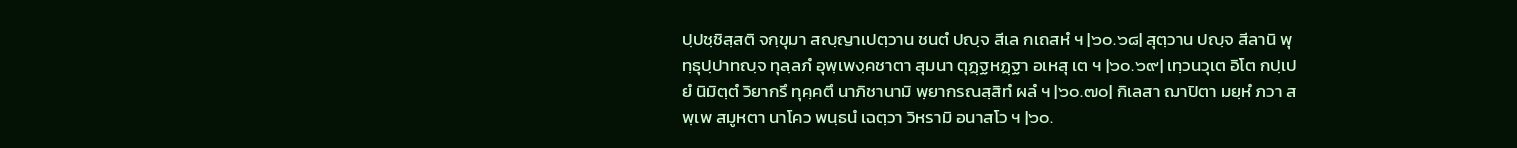ปฺปชฺชิสฺสติ จกฺขุมา สญฺญาเปตฺวาน ชนตํ ปญฺจ สีเล กเถสหํ ฯ |๖๐.๖๘| สุตฺวาน ปญฺจ สีลานิ พุทฺธุปฺปาทญฺจ ทุลฺลภํ อุพฺเพงฺคชาตา สุมนา ตุฏฺฐหฏฺฐา อเหสุ เต ฯ |๖๐.๖๙| เทฺวนวุเต อิโต กปฺเป ยํ นิมิตฺตํ วิยากรึ ทุคฺคตึ นาภิชานามิ พฺยากรณสฺสิทํ ผลํ ฯ |๖๐.๗๐| กิเลสา ฌาปิตา มยฺหํ ภวา สพฺเพ สมูหตา นาโคว พนฺธนํ เฉตฺวา วิหรามิ อนาสโว ฯ |๖๐.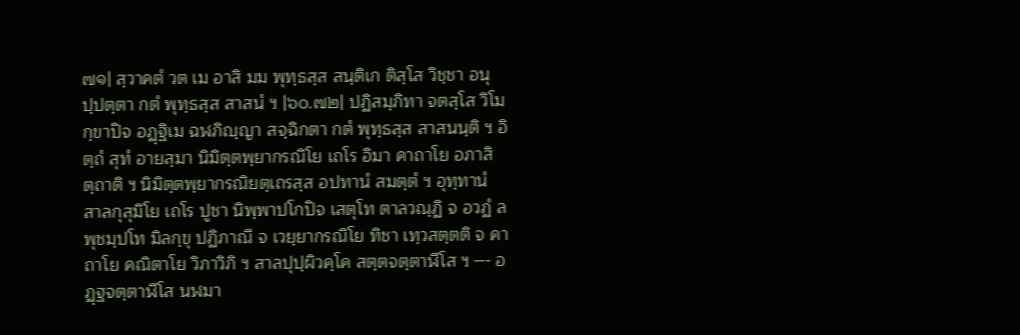๗๑| สฺวาคตํ วต เม อาสิ มม พุทฺธสฺส สนฺติเก ติสฺโส วิชฺชา อนุปฺปตฺตา กตํ พุทฺธสฺส สาสนํ ฯ |๖๐.๗๒| ปฏิสมฺภิทา จตสฺโส วิโมกฺขาปิจ อฏฺฐิเม ฉฬภิญฺญา สจฺฉิกตา กตํ พุทฺธสฺส สาสนนฺติ ฯ อิตฺถํ สุทํ อายสฺมา นิมิตฺตพฺยากรณิโย เถโร อิมา คาถาโย อภาสิตฺถาติ ฯ นิมิตฺตพฺยากรณิยตฺเถรสฺส อปทานํ สมตฺตํ ฯ อุทฺทานํ สาลกุสุมิโย เถโร ปูชา นิพฺพาปโกปิจ เสตุโท ตาลวณฺฏิ จ อวฏํ ลพุชมฺปโท มิลกฺขุ ปฏิภาณี จ เวยฺยากรณิโย ทิชา เทฺวสตฺตติ จ คาถาโย คณิตาโย วิภาวิภิ ฯ สาลปุปฺผิวคฺโค สตฺตจตฺตาฬีโส ฯ --- อฏฺฐจตฺตาฬีโส นฬมา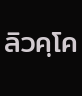ลิวคฺโค